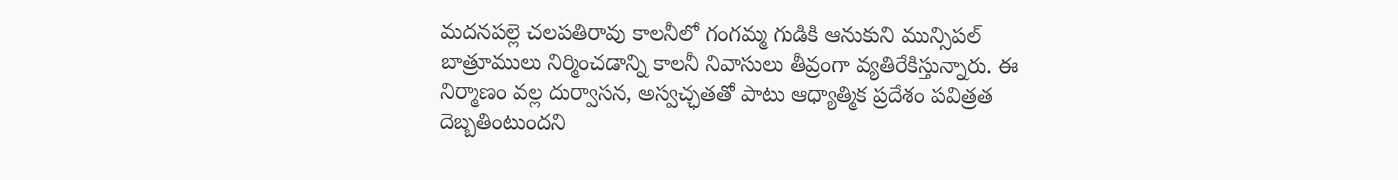మదనపల్లె చలపతిరావు కాలనీలో గంగమ్మ గుడికి ఆనుకుని మున్సిపల్ బాత్రూములు నిర్మించడాన్ని కాలనీ నివాసులు తీవ్రంగా వ్యతిరేకిస్తున్నారు. ఈ నిర్మాణం వల్ల దుర్వాసన, అస్వచ్ఛతతో పాటు ఆధ్యాత్మిక ప్రదేశం పవిత్రత దెబ్బతింటుందని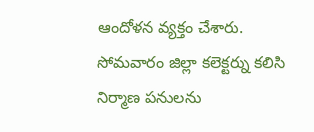ఆందోళన వ్యక్తం చేశారు.
సోమవారం జిల్లా కలెక్టర్ను కలిసి నిర్మాణ పనులను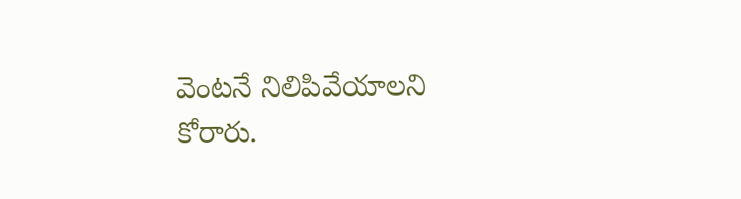వెంటనే నిలిపివేయాలని కోరారు.